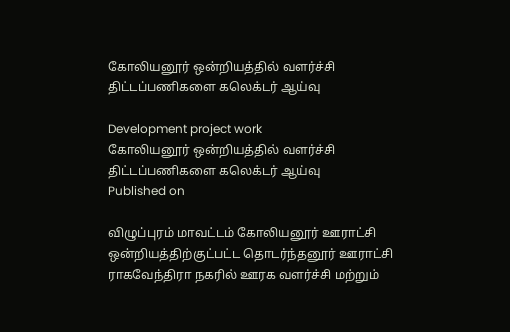கோலியனூர் ஒன்றியத்தில் வளர்ச்சி திட்டப்பணிகளை கலெக்டர் ஆய்வு

Development project work
கோலியனூர் ஒன்றியத்தில் வளர்ச்சி திட்டப்பணிகளை கலெக்டர் ஆய்வு
Published on

விழுப்புரம் மாவட்டம் கோலியனூர் ஊராட்சி ஒன்றியத்திற்குட்பட்ட தொடர்ந்தனூர் ஊராட்சி ராகவேந்திரா நகரில் ஊரக வளர்ச்சி மற்றும்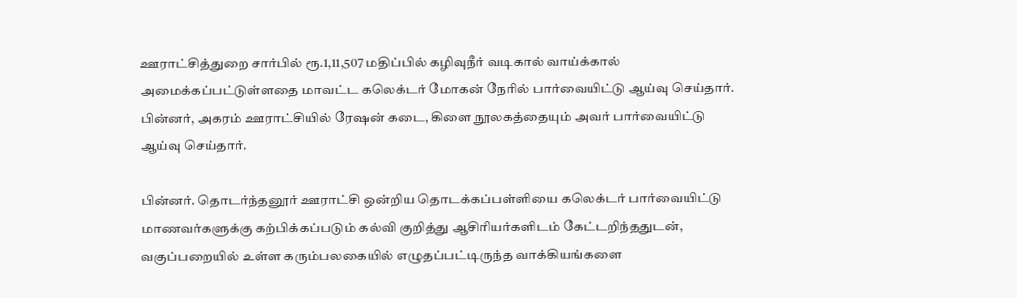ஊராட்சித்துறை சார்பில் ரூ.1,11,507 மதிப்பில் கழிவுநீர் வடிகால் வாய்க்கால் அமைக்கப்பட்டுள்ளதை மாவட்ட கலெக்டர் மோகன் நேரில் பார்வையிட்டு ஆய்வு செய்தார். பின்னர், அகரம் ஊராட்சியில் ரேஷன் கடை, கிளை நூலகத்தையும் அவர் பார்வையிட்டு ஆய்வு செய்தார்.

பின்னர். தொடர்ந்தனூர் ஊராட்சி ஒன்றிய தொடக்கப்பள்ளியை கலெக்டர் பார்வையிட்டு மாணவர்களுக்கு கற்பிக்கப்படும் கல்வி குறித்து ஆசிரியர்களிடம் கேட்டறிந்ததுடன், வகுப்பறையில் உள்ள கரும்பலகையில் எழுதப்பட்டிருந்த வாக்கியங்களை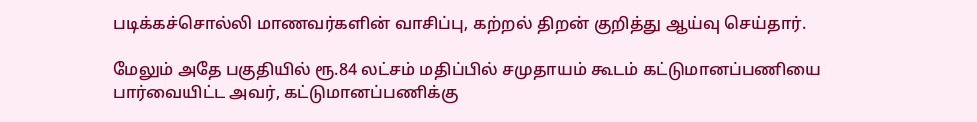படிக்கச்சொல்லி மாணவர்களின் வாசிப்பு, கற்றல் திறன் குறித்து ஆய்வு செய்தார்.

மேலும் அதே பகுதியில் ரூ.84 லட்சம் மதிப்பில் சமுதாயம் கூடம் கட்டுமானப்பணியை பார்வையிட்ட அவர், கட்டுமானப்பணிக்கு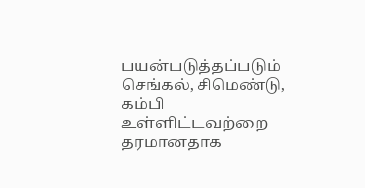பயன்படுத்தப்படும் செங்கல், சிமெண்டு, கம்பி உள்ளிட்டவற்றை தரமானதாக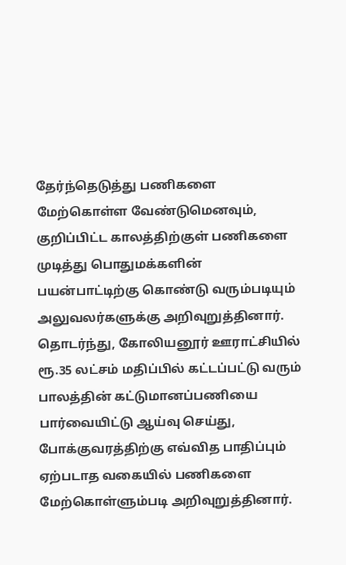தேர்ந்தெடுத்து பணிகளை மேற்கொள்ள வேண்டுமெனவும், குறிப்பிட்ட காலத்திற்குள் பணிகளை முடித்து பொதுமக்களின் பயன்பாட்டிற்கு கொண்டு வரும்படியும் அலுவலர்களுக்கு அறிவுறுத்தினார். தொடர்ந்து, கோலியனூர் ஊராட்சியில் ரூ.35 லட்சம் மதிப்பில் கட்டப்பட்டு வரும் பாலத்தின் கட்டுமானப்பணியை பார்வையிட்டு ஆய்வு செய்து, போக்குவரத்திற்கு எவ்வித பாதிப்பும் ஏற்படாத வகையில் பணிகளை மேற்கொள்ளும்படி அறிவுறுத்தினார்.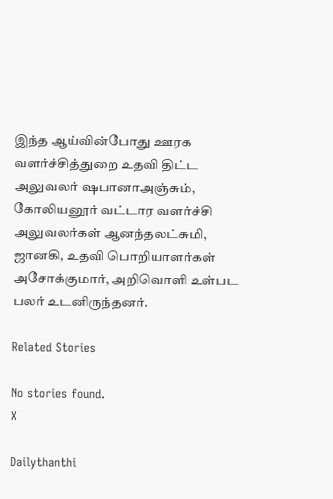இந்த ஆய்வின்போது ஊரக வளர்ச்சித்துறை உதவி திட்ட அலுவலர் ஷபானாஅஞ்சும், கோலியனூர் வட்டார வளர்ச்சி அலுவலர்கள் ஆனந்தலட்சுமி, ஜானகி, உதவி பொறியாளர்கள் அசோக்குமார், அறிவொளி உள்பட பலர் உடனிருந்தனர்.

Related Stories

No stories found.
X

Dailythanthi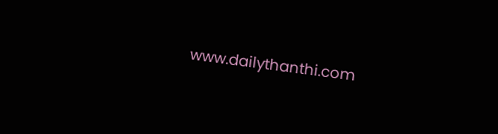www.dailythanthi.com